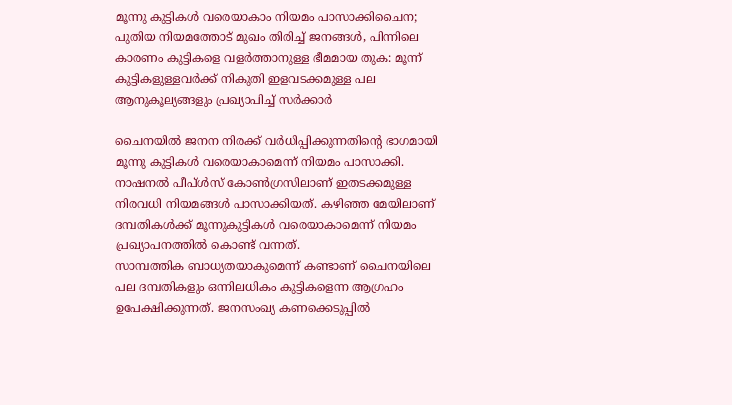മൂന്നു കുട്ടികൾ വരെയാകാം നിയമം പാസാക്കിചൈന; പുതിയ നിയമത്തോട് മുഖം തിരിച്ച് ജനങ്ങൾ, പിന്നിലെ കാരണം കുട്ടികളെ വളർത്താനുള്ള ഭീമമായ തുക: മൂന്ന് കുട്ടികളുള്ളവർക്ക് നികുതി ഇളവടക്കമുള്ള പല ആനുകൂല്യങ്ങളും പ്രഖ്യാപിച്ച് സർക്കാർ

ചൈനയിൽ ജനന നിരക്ക് വർധിപ്പിക്കുന്നതിന്റെ ഭാഗമായി മൂന്നു കുട്ടികൾ വരെയാകാമെന്ന് നിയമം പാസാക്കി. നാഷനൽ പീപ്ൾസ് കോൺഗ്രസിലാണ് ഇതടക്കമുള്ള നിരവധി നിയമങ്ങൾ പാസാക്കിയത്. കഴിഞ്ഞ മേയിലാണ് ദമ്പതികൾക്ക് മൂന്നുകുട്ടികൾ വരെയാകാമെന്ന് നിയമം പ്രഖ്യാപനത്തിൽ കൊണ്ട് വന്നത്.
സാമ്പത്തിക ബാധ്യതയാകുമെന്ന് കണ്ടാണ് ചൈനയിലെ പല ദമ്പതികളും ഒന്നിലധികം കുട്ടികളെന്ന ആഗ്രഹം ഉപേക്ഷിക്കുന്നത്. ജനസംഖ്യ കണക്കെടുപ്പിൽ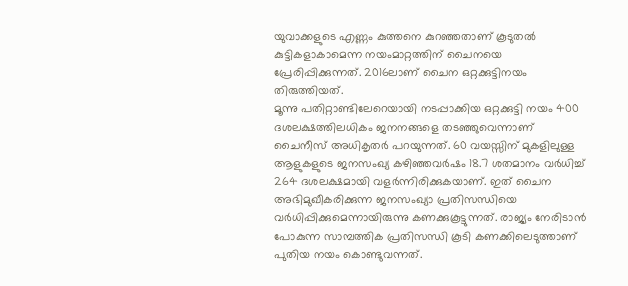യുവാക്കളുടെ എണ്ണം കുത്തനെ കുറഞ്ഞതാണ് കൂടുതൽ കുട്ടികളാകാമെന്ന നയംമാറ്റത്തിന് ചൈനയെ പ്രേരിപ്പിക്കുന്നത്. 2016ലാണ് ചൈന ഒറ്റക്കുട്ടിനയം തിരുത്തിയത്.
മൂന്നു പതിറ്റാണ്ടിലേറെയായി നടപ്പാക്കിയ ഒറ്റക്കുട്ടി നയം 400 ദശലക്ഷത്തിലധികം ജനനങ്ങളെ തടഞ്ഞുവെന്നാണ് ചൈനീസ് അധികൃതർ പറയുന്നത്. 60 വയസ്സിന് മുകളിലുള്ള ആളുകളുടെ ജനസംഖ്യ കഴിഞ്ഞവർഷം 18.7 ശതമാനം വർധിച്ച് 264 ദശലക്ഷമായി വളർന്നിരിക്കുകയാണ്. ഇത് ചൈന അഭിമുഖീകരിക്കുന്ന ജനസംഖ്യാ പ്രതിസന്ധിയെ വർധിപ്പിക്കുമെന്നായിരുന്നു കണക്കുകൂട്ടുന്നത്. രാജ്യം നേരിടാൻ പോകുന്ന സാമ്പത്തിക പ്രതിസന്ധി കൂടി കണക്കിലെടുത്താണ് പുതിയ നയം കൊണ്ടുവന്നത്.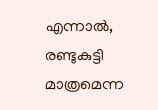എന്നാൽ, രണ്ടുകുട്ടി മാത്രമെന്ന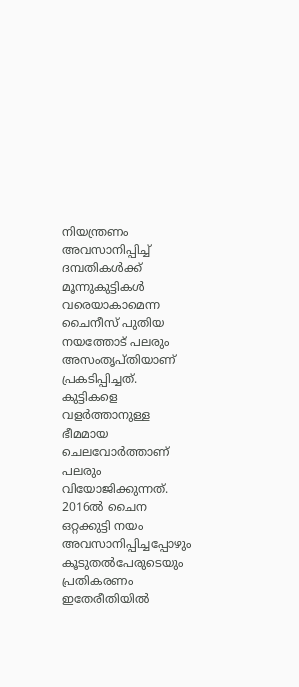നിയന്ത്രണം അവസാനിപ്പിച്ച് ദമ്പതികൾക്ക് മൂന്നുകുട്ടികൾ വരെയാകാമെന്ന ചൈനീസ് പുതിയ നയത്തോട് പലരും അസംതൃപ്തിയാണ് പ്രകടിപ്പിച്ചത്. കുട്ടികളെ വളർത്താനുള്ള ഭീമമായ ചെലവോർത്താണ് പലരും വിയോജിക്കുന്നത്.
2016ൽ ചൈന ഒറ്റക്കുട്ടി നയം അവസാനിപ്പിച്ചപ്പോഴും കൂടുതൽപേരുടെയും പ്രതികരണം ഇതേരീതിയിൽ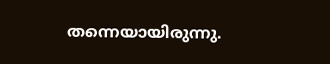തന്നെയായിരുന്നു.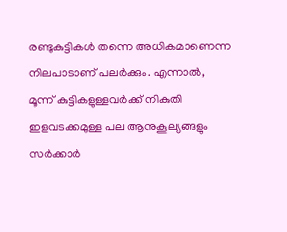രണ്ടുകുട്ടികൾ തന്നെ അധികമാണെന്ന നിലപാടാണ് പലർക്കും. എന്നാൽ, മൂന്ന് കുട്ടികളുള്ളവർക്ക് നികുതി ഇളവടക്കമുള്ള പല ആനുകൂല്യങ്ങളും സർക്കാർ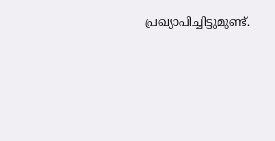പ്രഖ്യാപിച്ചിട്ടുമുണ്ട്.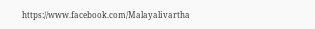https://www.facebook.com/Malayalivartha